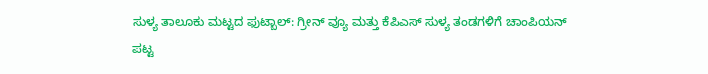ಸುಳ್ಯ ತಾಲೂಕು ಮಟ್ಟದ ಫುಟ್ಬಾಲ್: ಗ್ರೀನ್ ವ್ಯೂ ಮತ್ತು ಕೆಪಿಎಸ್ ಸುಳ್ಯ ತಂಡಗಳಿಗೆ ಚಾಂಪಿಯನ್ ಪಟ್ಟ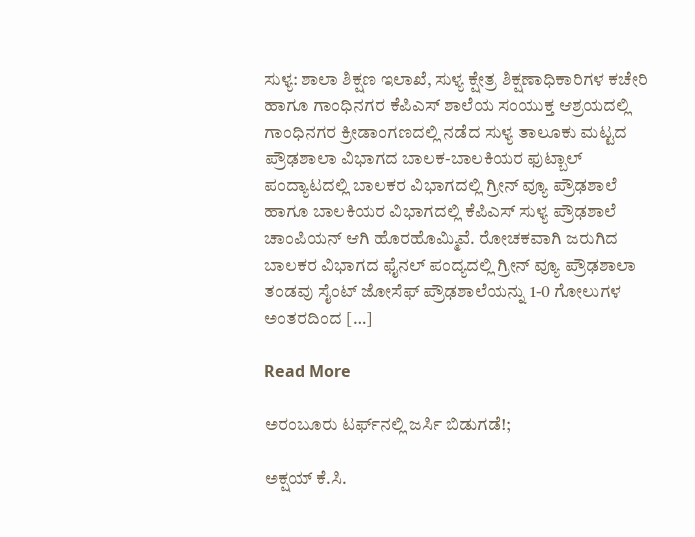ಸುಳ್ಯ: ಶಾಲಾ ಶಿಕ್ಷಣ ಇಲಾಖೆ, ಸುಳ್ಯ ಕ್ಷೇತ್ರ ಶಿಕ್ಷಣಾಧಿಕಾರಿಗಳ ಕಚೇರಿ ಹಾಗೂ ಗಾಂಧಿನಗರ ಕೆಪಿಎಸ್ ಶಾಲೆಯ ಸಂಯುಕ್ತ ಆಶ್ರಯದಲ್ಲಿ ಗಾಂಧಿನಗರ ಕ್ರೀಡಾಂಗಣದಲ್ಲಿ ನಡೆದ ಸುಳ್ಯ ತಾಲೂಕು ಮಟ್ಟದ ಪ್ರೌಢಶಾಲಾ ವಿಭಾಗದ ಬಾಲಕ-ಬಾಲಕಿಯರ ಫುಟ್ಬಾಲ್ ಪಂದ್ಯಾಟದಲ್ಲಿ ಬಾಲಕರ ವಿಭಾಗದಲ್ಲಿ ಗ್ರೀನ್ ವ್ಯೂ ಪ್ರೌಢಶಾಲೆ ಹಾಗೂ ಬಾಲಕಿಯರ ವಿಭಾಗದಲ್ಲಿ ಕೆಪಿಎಸ್ ಸುಳ್ಯ ಪ್ರೌಢಶಾಲೆ ಚಾಂಪಿಯನ್ ಆಗಿ ಹೊರಹೊಮ್ಮಿವೆ. ರೋಚಕವಾಗಿ ಜರುಗಿದ ಬಾಲಕರ ವಿಭಾಗದ ಫೈನಲ್ ಪಂದ್ಯದಲ್ಲಿ ಗ್ರೀನ್ ವ್ಯೂ ಪ್ರೌಢಶಾಲಾ ತಂಡವು ಸೈಂಟ್ ಜೋಸೆಫ್ ಪ್ರೌಢಶಾಲೆಯನ್ನು 1-0 ಗೋಲುಗಳ ಅಂತರದಿಂದ […]

Read More

ಅರಂಬೂರು ಟರ್ಫ್‌ನಲ್ಲಿ ಜರ್ಸಿ ಬಿಡುಗಡೆ!;

ಅಕ್ಷಯ್ ಕೆ.ಸಿ.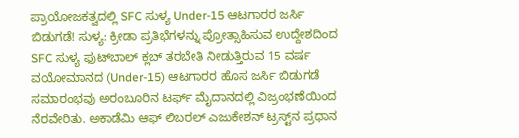ಪ್ರಾಯೋಜಕತ್ವದಲ್ಲಿ SFC ಸುಳ್ಯ Under-15 ಆಟಗಾರರ ಜರ್ಸಿ ಬಿಡುಗಡೆ! ಸುಳ್ಯ: ಕ್ರೀಡಾ ಪ್ರತಿಭೆಗಳನ್ನು ಪ್ರೋತ್ಸಾಹಿಸುವ ಉದ್ದೇಶದಿಂದ SFC ಸುಳ್ಯ ಫುಟ್‌ಬಾಲ್ ಕ್ಲಬ್ ತರಬೇತಿ ನೀಡುತ್ತಿರುವ 15 ವರ್ಷ ವಯೋಮಾನದ (Under-15) ಆಟಗಾರರ ಹೊಸ ಜರ್ಸಿ ಬಿಡುಗಡೆ ಸಮಾರಂಭವು ಅರಂಬೂರಿನ ಟರ್ಫ್ ಮೈದಾನದಲ್ಲಿ ವಿಜ್ರಂಭಣೆಯಿಂದ ನೆರವೇರಿತು. ಅಕಾಡೆಮಿ ಆಫ್ ಲಿಬರಲ್ ಎಜುಕೇಶನ್ ಟ್ರಸ್ಟ್‌ನ ಪ್ರಧಾನ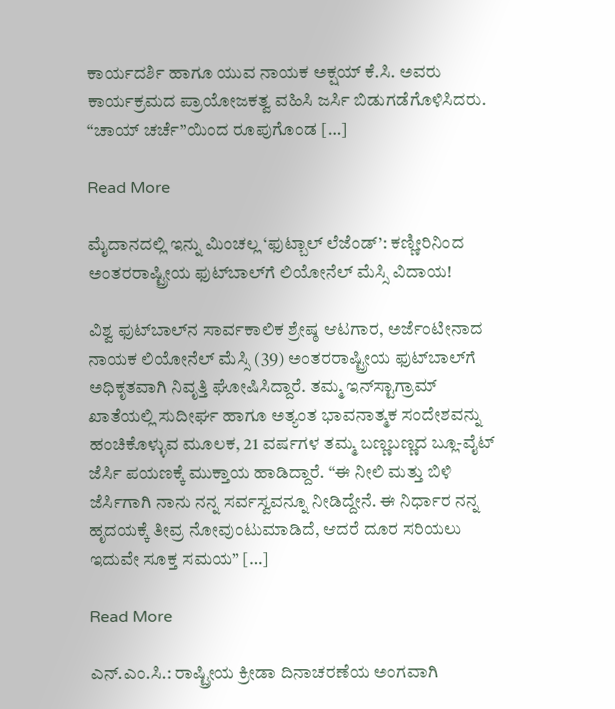ಕಾರ್ಯದರ್ಶಿ ಹಾಗೂ ಯುವ ನಾಯಕ ಅಕ್ಷಯ್ ಕೆ.ಸಿ. ಅವರು ಕಾರ್ಯಕ್ರಮದ ಪ್ರಾಯೋಜಕತ್ವ ವಹಿಸಿ ಜರ್ಸಿ ಬಿಡುಗಡೆಗೊಳಿಸಿದರು. “ಚಾಯ್ ಚರ್ಚೆ”ಯಿಂದ ರೂಪುಗೊಂಡ […]

Read More

ಮೈದಾನದಲ್ಲಿ ಇನ್ನು ಮಿಂಚಲ್ಲ ‘ಫುಟ್ಬಾಲ್ ಲೆಜೆಂಡ್’: ಕಣ್ಣೀರಿನಿಂದ ಅಂತರರಾಷ್ಟ್ರೀಯ ಫುಟ್‌ಬಾಲ್‌ಗೆ ಲಿಯೋನೆಲ್ ಮೆಸ್ಸಿ ವಿದಾಯ!

ವಿಶ್ವ ಫುಟ್‌ಬಾಲ್‌ನ ಸಾರ್ವಕಾಲಿಕ ಶ್ರೇಷ್ಠ ಆಟಗಾರ, ಅರ್ಜೆಂಟೀನಾದ ನಾಯಕ ಲಿಯೋನೆಲ್ ಮೆಸ್ಸಿ (39) ಅಂತರರಾಷ್ಟ್ರೀಯ ಫುಟ್‌ಬಾಲ್‌ಗೆ ಅಧಿಕೃತವಾಗಿ ನಿವೃತ್ತಿ ಘೋಷಿಸಿದ್ದಾರೆ. ತಮ್ಮ ಇನ್‌ಸ್ಟಾಗ್ರಾಮ್ ಖಾತೆಯಲ್ಲಿ ಸುದೀರ್ಘ ಹಾಗೂ ಅತ್ಯಂತ ಭಾವನಾತ್ಮಕ ಸಂದೇಶವನ್ನು ಹಂಚಿಕೊಳ್ಳುವ ಮೂಲಕ, 21 ವರ್ಷಗಳ ತಮ್ಮ ಬಣ್ಣಬಣ್ಣದ ಬ್ಲೂ-ವೈಟ್ ಜೆರ್ಸಿ ಪಯಣಕ್ಕೆ ಮುಕ್ತಾಯ ಹಾಡಿದ್ದಾರೆ. “ಈ ನೀಲಿ ಮತ್ತು ಬಿಳಿ ಜೆರ್ಸಿಗಾಗಿ ನಾನು ನನ್ನ ಸರ್ವಸ್ವವನ್ನೂ ನೀಡಿದ್ದೇನೆ. ಈ ನಿರ್ಧಾರ ನನ್ನ ಹೃದಯಕ್ಕೆ ತೀವ್ರ ನೋವುಂಟುಮಾಡಿದೆ, ಆದರೆ ದೂರ ಸರಿಯಲು ಇದುವೇ ಸೂಕ್ತ ಸಮಯ” […]

Read More

ಎನ್.ಎಂ.ಸಿ.: ರಾಷ್ಟ್ರೀಯ ಕ್ರೀಡಾ ದಿನಾಚರಣೆಯ ಅಂಗವಾಗಿ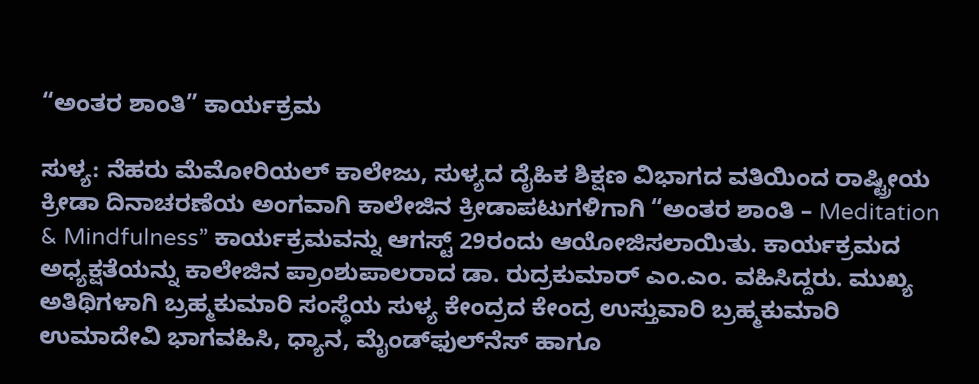“ಅಂತರ ಶಾಂತಿ” ಕಾರ್ಯಕ್ರಮ

ಸುಳ್ಯ: ನೆಹರು ಮೆಮೋರಿಯಲ್ ಕಾಲೇಜು, ಸುಳ್ಯದ ದೈಹಿಕ ಶಿಕ್ಷಣ ವಿಭಾಗದ ವತಿಯಿಂದ ರಾಷ್ಟ್ರೀಯ ಕ್ರೀಡಾ ದಿನಾಚರಣೆಯ ಅಂಗವಾಗಿ ಕಾಲೇಜಿನ ಕ್ರೀಡಾಪಟುಗಳಿಗಾಗಿ “ಅಂತರ ಶಾಂತಿ – Meditation & Mindfulness” ಕಾರ್ಯಕ್ರಮವನ್ನು ಆಗಸ್ಟ್ 29ರಂದು ಆಯೋಜಿಸಲಾಯಿತು. ಕಾರ್ಯಕ್ರಮದ ಅಧ್ಯಕ್ಷತೆಯನ್ನು ಕಾಲೇಜಿನ ಪ್ರಾಂಶುಪಾಲರಾದ ಡಾ. ರುದ್ರಕುಮಾರ್ ಎಂ.ಎಂ. ವಹಿಸಿದ್ದರು. ಮುಖ್ಯ ಅತಿಥಿಗಳಾಗಿ ಬ್ರಹ್ಮಕುಮಾರಿ ಸಂಸ್ಥೆಯ ಸುಳ್ಯ ಕೇಂದ್ರದ ಕೇಂದ್ರ ಉಸ್ತುವಾರಿ ಬ್ರಹ್ಮಕುಮಾರಿ ಉಮಾದೇವಿ ಭಾಗವಹಿಸಿ, ಧ್ಯಾನ, ಮೈಂಡ್‌ಫುಲ್‌ನೆಸ್ ಹಾಗೂ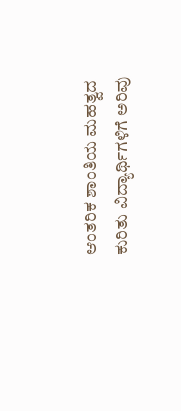ಆಂತರಿಕ ಶಾಂತಿಯ ಮಹತ್ವದ ಕುರಿತು ವಿದ್ಯಾರ್ಥಿಗಳಿಗೆ ಅರಿವು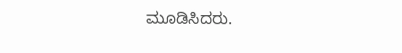ಮೂಡಿಸಿದರು.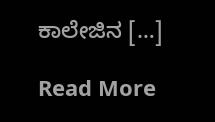ಕಾಲೇಜಿನ […]

Read More